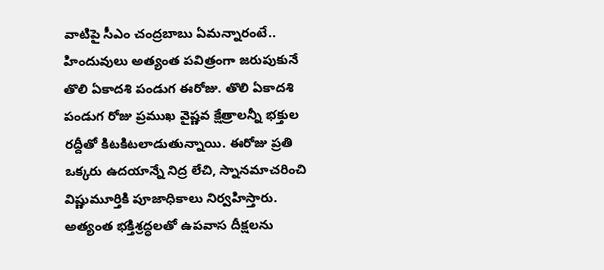వాటిపై సీఎం చంద్రబాబు ఏమన్నారంటే..
హిందువులు అత్యంత పవిత్రంగా జరుపుకునే తొలి ఏకాదశి పండుగ ఈరోజు. తొలి ఏకాదశి పండుగ రోజు ప్రముఖ వైష్ణవ క్షేత్రాలన్నీ భక్తుల రద్దీతో కిటకిటలాడుతున్నాయి. ఈరోజు ప్రతి ఒక్కరు ఉదయాన్నే నిద్ర లేచి, స్నానమాచరించి విష్ణుమూర్తికి పూజాధికాలు నిర్వహిస్తారు. అత్యంత భక్తిశ్రద్ధలతో ఉపవాస దీక్షలను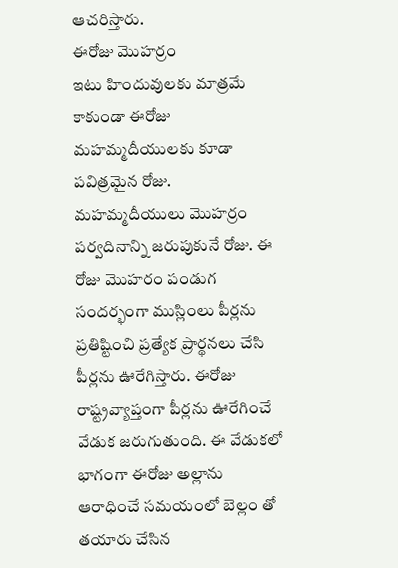ఆచరిస్తారు.
ఈరోజు మొహర్రం
ఇటు హిందువులకు మాత్రమే కాకుండా ఈరోజు మహమ్మదీయులకు కూడా పవిత్రమైన రోజు. మహమ్మదీయులు మొహర్రం పర్వదినాన్ని జరుపుకునే రోజు. ఈ రోజు మొహరం పండుగ సందర్భంగా ముస్లింలు పీర్లను ప్రతిష్టించి ప్రత్యేక ప్రార్థనలు చేసి పీర్లను ఊరేగిస్తారు. ఈరోజు రాష్ట్రవ్యాప్తంగా పీర్లను ఊరేగించే వేడుక జరుగుతుంది. ఈ వేడుకలో భాగంగా ఈరోజు అల్లాను ఆరాధించే సమయంలో బెల్లం తో తయారు చేసిన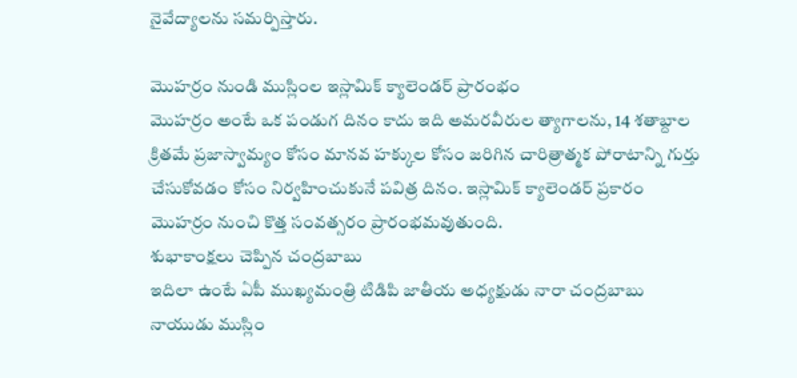నైవేద్యాలను సమర్పిస్తారు.

మొహర్రం నుండి ముస్లింల ఇస్లామిక్ క్యాలెండర్ ప్రారంభం
మొహర్రం అంటే ఒక పండుగ దినం కాదు ఇది అమరవీరుల త్యాగాలను, 14 శతాబ్దాల క్రితమే ప్రజాస్వామ్యం కోసం మానవ హక్కుల కోసం జరిగిన చారిత్రాత్మక పోరాటాన్ని గుర్తు చేసుకోవడం కోసం నిర్వహించుకునే పవిత్ర దినం. ఇస్లామిక్ క్యాలెండర్ ప్రకారం మొహర్రం నుంచి కొత్త సంవత్సరం ప్రారంభమవుతుంది.
శుభాకాంక్షలు చెప్పిన చంద్రబాబు
ఇదిలా ఉంటే ఏపీ ముఖ్యమంత్రి టిడిపి జాతీయ అధ్యక్షుడు నారా చంద్రబాబు నాయుడు ముస్లిం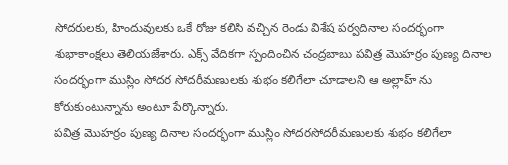సోదరులకు, హిందువులకు ఒకే రోజు కలిసి వచ్చిన రెండు విశేష పర్వదినాల సందర్భంగా శుభాకాంక్షలు తెలియజేశారు. ఎక్స్ వేదికగా స్పందించిన చంద్రబాబు పవిత్ర మొహర్రం పుణ్య దినాల సందర్భంగా ముస్లిం సోదర సోదరీమణులకు శుభం కలిగేలా చూడాలని ఆ అల్లాహ్ ను కోరుకుంటున్నాను అంటూ పేర్కొన్నారు.
పవిత్ర మొహర్రం పుణ్య దినాల సందర్భంగా ముస్లిం సోదరసోదరీమణులకు శుభం కలిగేలా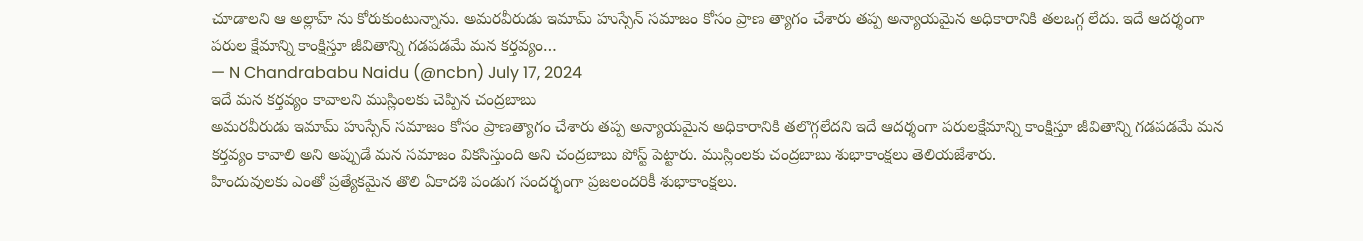చూడాలని ఆ అల్లాహ్ ను కోరుకుంటున్నాను. అమరవీరుడు ఇమామ్ హుస్సేన్ సమాజం కోసం ప్రాణ త్యాగం చేశారు తప్ప అన్యాయమైన అధికారానికి తలఒగ్గ లేదు. ఇదే ఆదర్శంగా పరుల క్షేమాన్ని కాంక్షిస్తూ జీవితాన్ని గడపడమే మన కర్తవ్యం…
— N Chandrababu Naidu (@ncbn) July 17, 2024
ఇదే మన కర్తవ్యం కావాలని ముస్లింలకు చెప్పిన చంద్రబాబు
అమరవీరుడు ఇమామ్ హుస్సేన్ సమాజం కోసం ప్రాణత్యాగం చేశారు తప్ప అన్యాయమైన అధికారానికి తలొగ్గలేదని ఇదే ఆదర్శంగా పరులక్షేమాన్ని కాంక్షిస్తూ జీవితాన్ని గడపడమే మన కర్తవ్యం కావాలి అని అప్పుడే మన సమాజం వికసిస్తుంది అని చంద్రబాబు పోస్ట్ పెట్టారు. ముస్లింలకు చంద్రబాబు శుభాకాంక్షలు తెలియజేశారు.
హిందువులకు ఎంతో ప్రత్యేకమైన తొలి ఏకాదశి పండుగ సందర్భంగా ప్రజలందరికీ శుభాకాంక్షలు.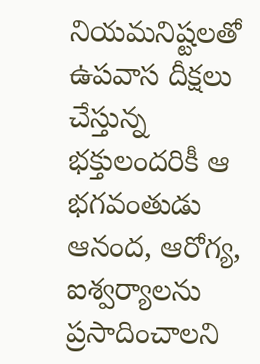నియమనిష్టలతో ఉపవాస దీక్షలు చేస్తున్న భక్తులందరికీ ఆ భగవంతుడు ఆనంద, ఆరోగ్య, ఐశ్వర్యాలను ప్రసాదించాలని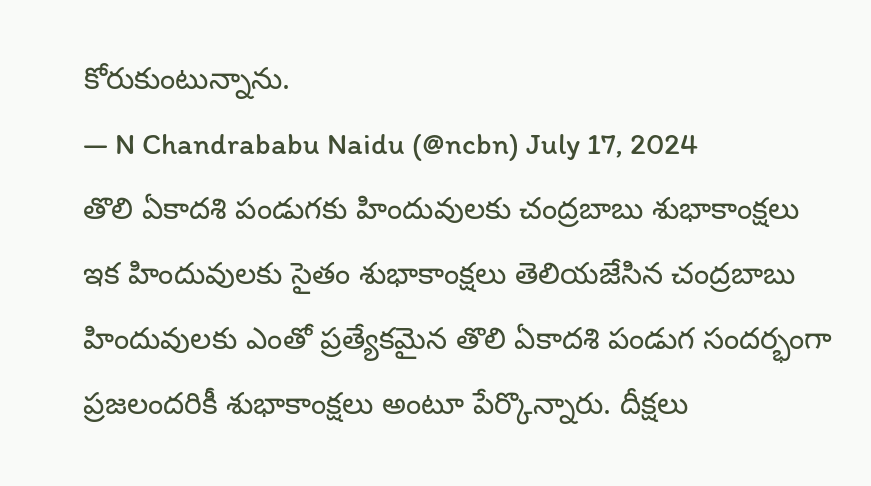కోరుకుంటున్నాను.
— N Chandrababu Naidu (@ncbn) July 17, 2024
తొలి ఏకాదశి పండుగకు హిందువులకు చంద్రబాబు శుభాకాంక్షలు
ఇక హిందువులకు సైతం శుభాకాంక్షలు తెలియజేసిన చంద్రబాబు హిందువులకు ఎంతో ప్రత్యేకమైన తొలి ఏకాదశి పండుగ సందర్భంగా ప్రజలందరికీ శుభాకాంక్షలు అంటూ పేర్కొన్నారు. దీక్షలు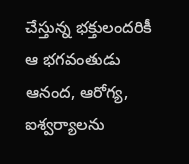చేస్తున్న భక్తులందరికీ ఆ భగవంతుడు ఆనంద, ఆరోగ్య, ఐశ్వర్యాలను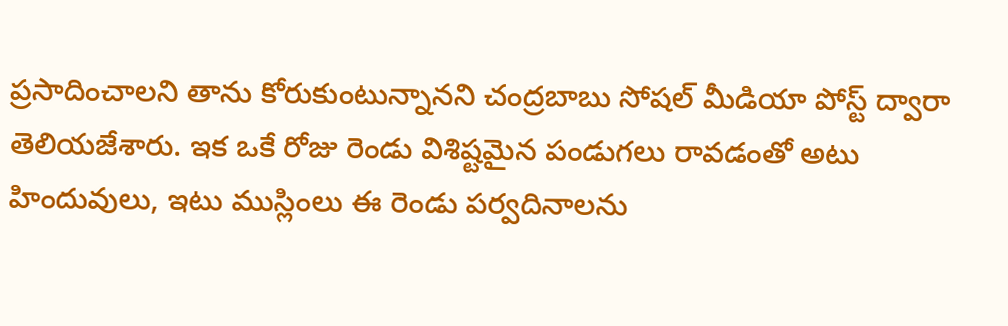ప్రసాదించాలని తాను కోరుకుంటున్నానని చంద్రబాబు సోషల్ మీడియా పోస్ట్ ద్వారా తెలియజేశారు. ఇక ఒకే రోజు రెండు విశిష్టమైన పండుగలు రావడంతో అటు హిందువులు, ఇటు ముస్లింలు ఈ రెండు పర్వదినాలను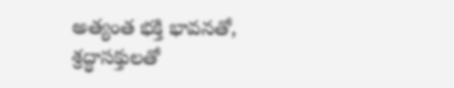అత్యంత భక్తి భావనతో, శ్రద్ధాసక్తులతో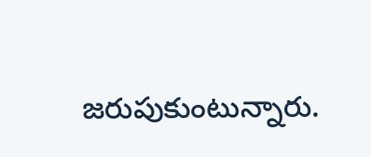జరుపుకుంటున్నారు.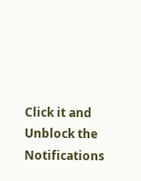Click it and Unblock the Notifications